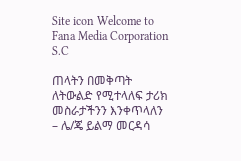Site icon Welcome to Fana Media Corporation S.C

ጠላትን በመቅጣት ለትውልድ የሚተላለፍ ታሪክ መስራታችንን እንቀጥላለን – ሌ/ጄ ይልማ መርዳሳ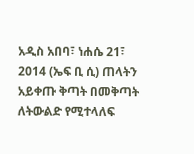አዲስ አበባ፣ ነሐሴ 21፣ 2014 (ኤፍ ቢ ሲ) ጠላትን አይቀጡ ቅጣት በመቅጣት ለትውልድ የሚተላለፍ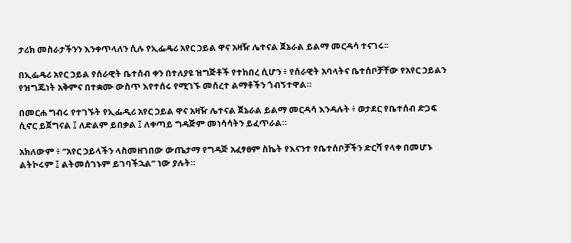ታሪክ መስራታችንን እንቀጥላለን ሲሉ የኢፌዴሪ አየር ኃይል ዋና አዛዥ ሌተናል ጀኔራል ይልማ መርዳሳ ተናገሩ፡፡

በኢፌዴሪ አየር ኃይል የሰራዊት ቤተሰብ ቀን በተለያዩ ዝግጅቶች የተከበረ ሲሆን ፥ የሰራዊት አባላትና ቤተሰቦቻቸው የአየር ኃይልን የዝግጁነት አቅምና በተቋሙ ውስጥ እየተሰሩ የሚገኙ መሰረተ ልማቶችን ጎብኝተዋል።

በመርሐ ግብሩ የተገኙት የኢፌዲሪ አየር ኃይል ዋና አዛዥ ሌተናል ጀኔራል ይልማ መርዳሳ እንዳሉት ፥ ወታደር የቤተሰብ ድጋፍ ሲኖር ይጀግናል ፤ ለድልም ይበቃል ፤ ለቀጣይ ግዳጅም መነሳሳትን ይፈጥራል።

አክለውም ፥ ‘’አየር ኃይላችን ላስመዘገበው ውጤታማ የግዳጅ አፈፃፀም ስኬት የእናንተ የቤተሰቦቻችን ድርሻ የላቀ በመሆኑ ልትኮሩም ፤ ልትመሰገኑም ይገባችኋል’’ ነው ያሉት።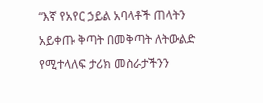“እኛ የአየር ኃይል አባላቶች ጠላትን አይቀጡ ቅጣት በመቅጣት ለትውልድ የሚተላለፍ ታሪክ መስራታችንን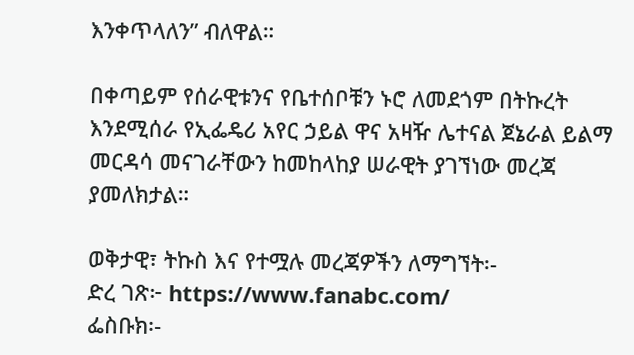እንቀጥላለን” ብለዋል።

በቀጣይም የሰራዊቱንና የቤተሰቦቹን ኑሮ ለመደጎም በትኩረት እንደሚሰራ የኢፌዴሪ አየር ኃይል ዋና አዛዥ ሌተናል ጀኔራል ይልማ መርዳሳ መናገራቸውን ከመከላከያ ሠራዊት ያገኘነው መረጃ ያመለክታል።

ወቅታዊ፣ ትኩስ እና የተሟሉ መረጃዎችን ለማግኘት፡-
ድረ ገጽ፦ https://www.fanabc.com/
ፌስቡክ፡-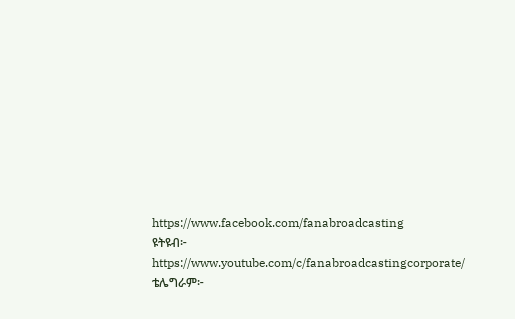https://www.facebook.com/fanabroadcasting
ዩትዩብ፦ https://www.youtube.com/c/fanabroadcastingcorporate/
ቴሌግራም፦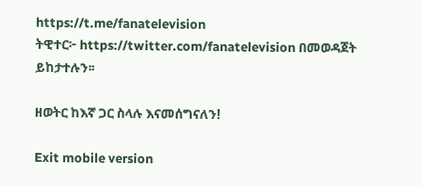https://t.me/fanatelevision
ትዊተር፦ https://twitter.com/fanatelevision በመወዳጀት ይከታተሉን፡፡

ዘወትር ከእኛ ጋር ስላሉ እናመሰግናለን!

Exit mobile version